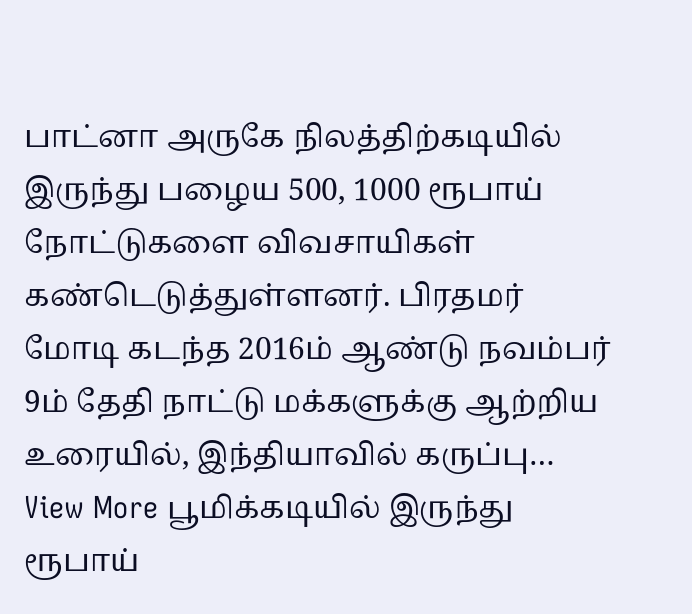பாட்னா அருகே நிலத்திற்கடியில் இருந்து பழைய 500, 1000 ரூபாய் நோட்டுகளை விவசாயிகள் கண்டெடுத்துள்ளனர். பிரதமர் மோடி கடந்த 2016ம் ஆண்டு நவம்பர் 9ம் தேதி நாட்டு மக்களுக்கு ஆற்றிய உரையில், இந்தியாவில் கருப்பு…
View More பூமிக்கடியில் இருந்து ரூபாய்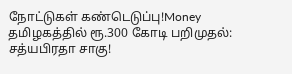நோட்டுகள் கண்டெடுப்பு!Money
தமிழகத்தில் ரூ.300 கோடி பறிமுதல்: சத்யபிரதா சாகு!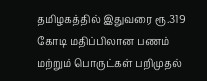தமிழகத்தில் இதுவரை ரூ.319 கோடி மதிப்பிலான பணம் மற்றும் பொருட்கள் பறிமுதல்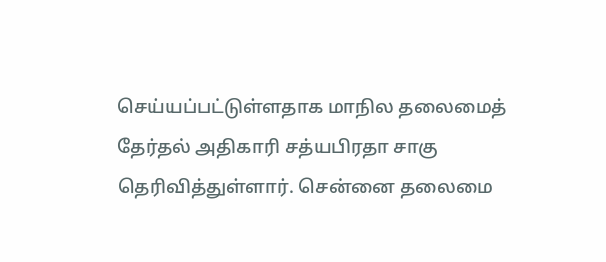செய்யப்பட்டுள்ளதாக மாநில தலைமைத் தேர்தல் அதிகாரி சத்யபிரதா சாகு தெரிவித்துள்ளார். சென்னை தலைமை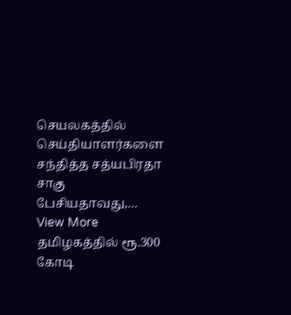செயலகத்தில் செய்தியாளர்களை சந்தித்த சத்யபிரதா சாகு பேசியதாவது,…
View More தமிழகத்தில் ரூ.300 கோடி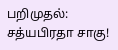பறிமுதல்: சத்யபிரதா சாகு!